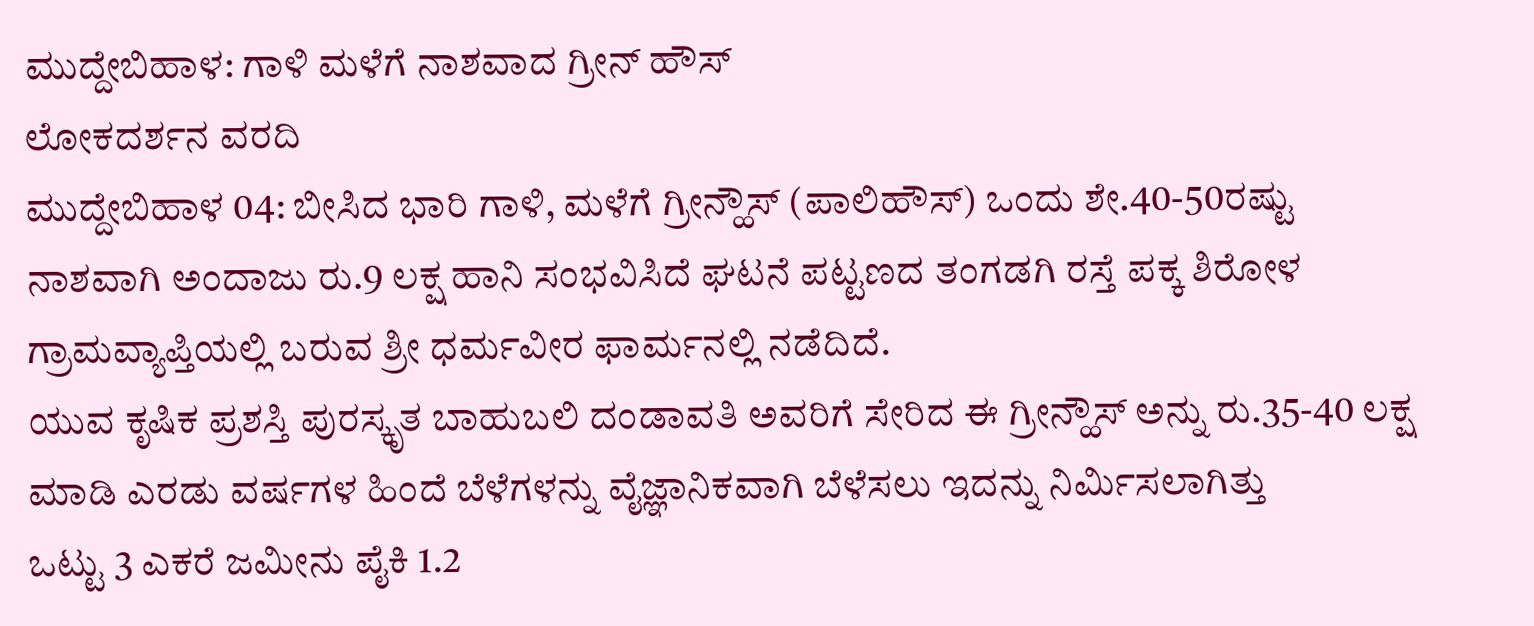ಮುದ್ದೇಬಿಹಾಳ: ಗಾಳಿ ಮಳೆಗೆ ನಾಶವಾದ ಗ್ರೀನ್ ಹೌಸ್
ಲೋಕದರ್ಶನ ವರದಿ
ಮುದ್ದೇಬಿಹಾಳ 04: ಬೀಸಿದ ಭಾರಿ ಗಾಳಿ, ಮಳೆಗೆ ಗ್ರೀನ್ಹೌಸ್ (ಪಾಲಿಹೌಸ್) ಒಂದು ಶೇ.40-50ರಷ್ಟು ನಾಶವಾಗಿ ಅಂದಾಜು ರು.9 ಲಕ್ಷ ಹಾನಿ ಸಂಭವಿಸಿದೆ ಘಟನೆ ಪಟ್ಟಣದ ತಂಗಡಗಿ ರಸ್ತೆ ಪಕ್ಕ ಶಿರೋಳ ಗ್ರಾಮವ್ಯಾಪ್ತಿಯಲ್ಲಿ ಬರುವ ಶ್ರೀ ಧರ್ಮವೀರ ಫಾರ್ಮನಲ್ಲಿ ನಡೆದಿದೆ.
ಯುವ ಕೃಷಿಕ ಪ್ರಶಸ್ತಿ ಪುರಸ್ಕೃತ ಬಾಹುಬಲಿ ದಂಡಾವತಿ ಅವರಿಗೆ ಸೇರಿದ ಈ ಗ್ರೀನ್ಹೌಸ್ ಅನ್ನು ರು.35-40 ಲಕ್ಷ ಮಾಡಿ ಎರಡು ವರ್ಷಗಳ ಹಿಂದೆ ಬೆಳೆಗಳನ್ನು ವೈಜ್ಞಾನಿಕವಾಗಿ ಬೆಳೆಸಲು ಇದನ್ನು ನಿರ್ಮಿಸಲಾಗಿತ್ತು
ಒಟ್ಟು 3 ಎಕರೆ ಜಮೀನು ಪೈಕಿ 1.2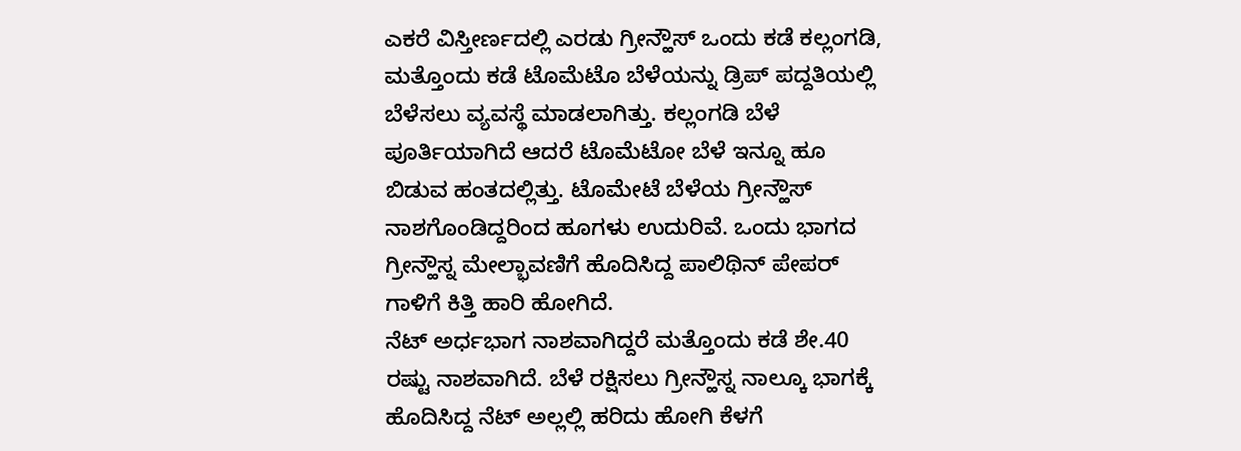ಎಕರೆ ವಿಸ್ತೀರ್ಣದಲ್ಲಿ ಎರಡು ಗ್ರೀನ್ಹೌಸ್ ಒಂದು ಕಡೆ ಕಲ್ಲಂಗಡಿ, ಮತ್ತೊಂದು ಕಡೆ ಟೊಮೆಟೊ ಬೆಳೆಯನ್ನು ಡ್ರಿಪ್ ಪದ್ದತಿಯಲ್ಲಿ ಬೆಳೆಸಲು ವ್ಯವಸ್ಥೆ ಮಾಡಲಾಗಿತ್ತು. ಕಲ್ಲಂಗಡಿ ಬೆಳೆ ಪೂರ್ತಿಯಾಗಿದೆ ಆದರೆ ಟೊಮೆಟೋ ಬೆಳೆ ಇನ್ನೂ ಹೂ ಬಿಡುವ ಹಂತದಲ್ಲಿತ್ತು. ಟೊಮೇಟೆ ಬೆಳೆಯ ಗ್ರೀನ್ಹೌಸ್ ನಾಶಗೊಂಡಿದ್ದರಿಂದ ಹೂಗಳು ಉದುರಿವೆ. ಒಂದು ಭಾಗದ ಗ್ರೀನ್ಹೌಸ್ನ ಮೇಲ್ಭಾವಣಿಗೆ ಹೊದಿಸಿದ್ದ ಪಾಲಿಥಿನ್ ಪೇಪರ್ ಗಾಳಿಗೆ ಕಿತ್ತಿ ಹಾರಿ ಹೋಗಿದೆ.
ನೆಟ್ ಅರ್ಧಭಾಗ ನಾಶವಾಗಿದ್ದರೆ ಮತ್ತೊಂದು ಕಡೆ ಶೇ.40 ರಷ್ಟು ನಾಶವಾಗಿದೆ. ಬೆಳೆ ರಕ್ಷಿಸಲು ಗ್ರೀನ್ಹೌಸ್ನ ನಾಲ್ಕೂ ಭಾಗಕ್ಕೆ ಹೊದಿಸಿದ್ದ ನೆಟ್ ಅಲ್ಲಲ್ಲಿ ಹರಿದು ಹೋಗಿ ಕೆಳಗೆ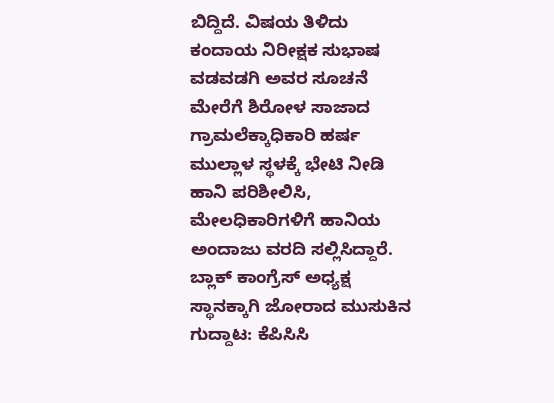ಬಿದ್ದಿದೆ. ವಿಷಯ ತಿಳಿದು ಕಂದಾಯ ನಿರೀಕ್ಷಕ ಸುಭಾಷ ವಡವಡಗಿ ಅವರ ಸೂಚನೆ ಮೇರೆಗೆ ಶಿರೋಳ ಸಾಜಾದ ಗ್ರಾಮಲೆಕ್ಕಾಧಿಕಾರಿ ಹರ್ಷ ಮುಲ್ಲಾಳ ಸ್ಥಳಕ್ಕೆ ಭೇಟಿ ನೀಡಿ ಹಾನಿ ಪರಿಶೀಲಿಸಿ, ಮೇಲಧಿಕಾರಿಗಳಿಗೆ ಹಾನಿಯ ಅಂದಾಜು ವರದಿ ಸಲ್ಲಿಸಿದ್ದಾರೆ.
ಬ್ಲಾಕ್ ಕಾಂಗ್ರೆಸ್ ಅಧ್ಯಕ್ಷ ಸ್ಥಾನಕ್ಕಾಗಿ ಜೋರಾದ ಮುಸುಕಿನ ಗುದ್ದಾಟ: ಕೆಪಿಸಿಸಿ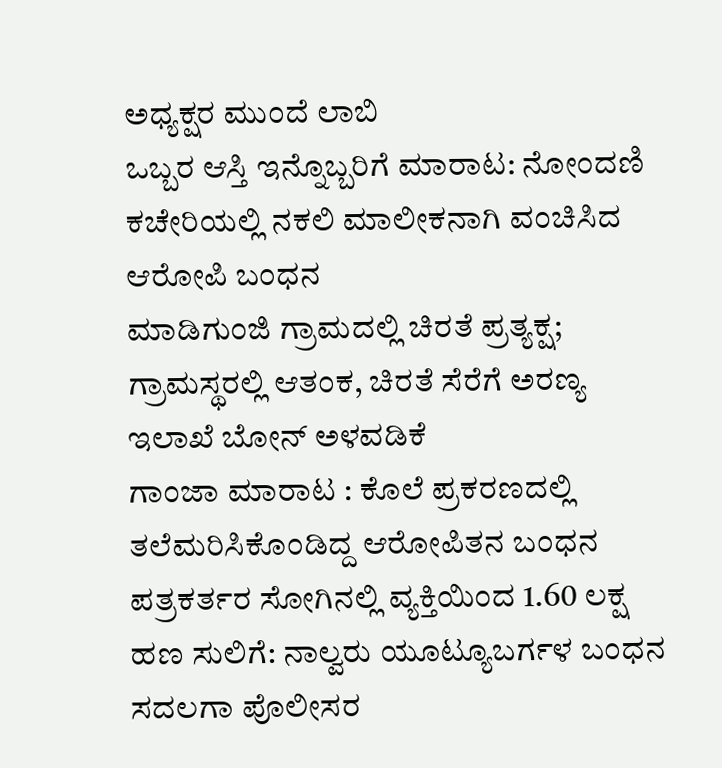ಅಧ್ಯಕ್ಷರ ಮುಂದೆ ಲಾಬಿ
ಒಬ್ಬರ ಆಸ್ತಿ ಇನ್ನೊಬ್ಬರಿಗೆ ಮಾರಾಟ: ನೋಂದಣಿ ಕಚೇರಿಯಲ್ಲಿ ನಕಲಿ ಮಾಲೀಕನಾಗಿ ವಂಚಿಸಿದ ಆರೋಪಿ ಬಂಧನ
ಮಾಡಿಗುಂಜಿ ಗ್ರಾಮದಲ್ಲಿ ಚಿರತೆ ಪ್ರತ್ಯಕ್ಷ; ಗ್ರಾಮಸ್ಥರಲ್ಲಿ ಆತಂಕ, ಚಿರತೆ ಸೆರೆಗೆ ಅರಣ್ಯ ಇಲಾಖೆ ಬೋನ್ ಅಳವಡಿಕೆ
ಗಾಂಜಾ ಮಾರಾಟ : ಕೊಲೆ ಪ್ರಕರಣದಲ್ಲಿ ತಲೆಮರಿಸಿಕೊಂಡಿದ್ದ ಆರೋಪಿತನ ಬಂಧನ
ಪತ್ರಕರ್ತರ ಸೋಗಿನಲ್ಲಿ ವ್ಯಕ್ತಿಯಿಂದ 1.60 ಲಕ್ಷ ಹಣ ಸುಲಿಗೆ: ನಾಲ್ವರು ಯೂಟ್ಯೂಬರ್ಗಳ ಬಂಧನ
ಸದಲಗಾ ಪೊಲೀಸರ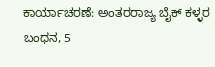ಕಾರ್ಯಾಚರಣೆ: ಅಂತರರಾಜ್ಯ ಬೈಕ್ ಕಳ್ಳರ ಬಂಧನ, 5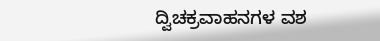ದ್ವಿಚಕ್ರವಾಹನಗಳ ವಶ